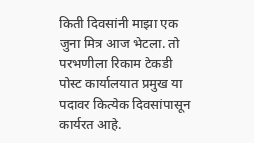किती दिवसांनी माझा एक जुना मित्र आज भेटला. तो परभणीला रिकाम टेकडी पोस्ट कार्यालयात प्रमुख या पदावर कित्येक दिवसांपासून कार्यरत आहे.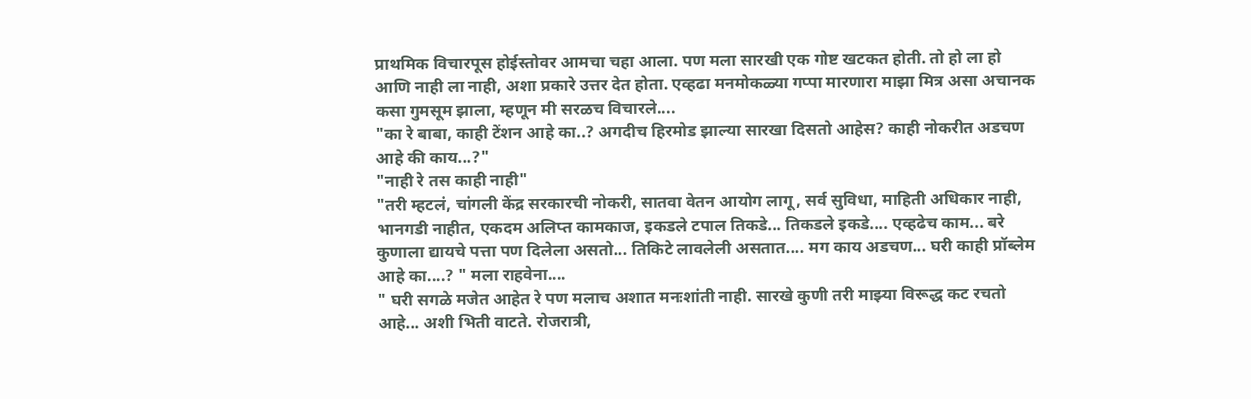प्राथमिक विचारपूस होईस्तोवर आमचा चहा आला. पण मला सारखी एक गोष्ट खटकत होती. तो हो ला हो आणि नाही ला नाही, अशा प्रकारे उत्तर देत होता. एव्हढा मनमोकळ्या गप्पा मारणारा माझा मित्र असा अचानक कसा गुमसूम झाला, म्हणून मी सरळच विचारले....
"का रे बाबा, काही टेंशन आहे का..? अगदीच हिरमोड झाल्या सारखा दिसतो आहेस? काही नोकरीत अडचण आहे की काय...?"
"नाही रे तस काही नाही"
"तरी म्हटलं, चांगली केंद्र सरकारची नोकरी, सातवा वेतन आयोग लागू, सर्व सुविधा, माहिती अधिकार नाही, भानगडी नाहीत, एकदम अलिप्त कामकाज, इकडले टपाल तिकडे... तिकडले इकडे.... एव्हढेच काम... बरे कुणाला द्यायचे पत्ता पण दिलेला असतो... तिकिटे लावलेली असतात.... मग काय अडचण... घरी काही प्रॉब्लेम आहे का....? " मला राहवेना....
" घरी सगळे मजेत आहेत रे पण मलाच अशात मनःशांती नाही. सारखे कुणी तरी माझ्या विरूद्ध कट रचतो आहे... अशी भिती वाटते. रोजरात्री,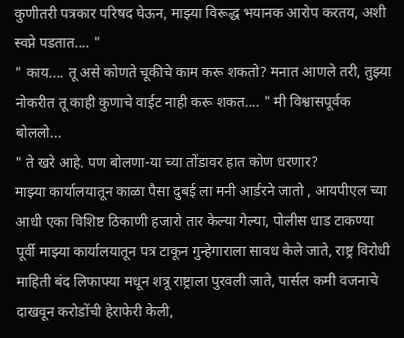कुणीतरी पत्रकार परिषद घेऊन, माझ्या विरूद्ध भयानक आरोप करतय, अशी स्वप्ने पडतात.... "
" काय.... तू असे कोणते चूकीचे काम करू शकतो? मनात आणले तरी, तुझ्या नोकरीत तू काही कुणाचे वाईट नाही करू शकत.... " मी विश्वासपूर्वक बोललो...
" ते खरे आहे. पण बोलणा-या च्या तोंडावर हात कोण धरणार?
माझ्या कार्यालयातून काळा पैसा दुबई ला मनी आर्डरने जातो , आयपीएल च्या आधी एका विशिष्ट ठिकाणी हजारो तार केल्या गेल्या, पोलीस धाड टाकण्या पूर्वी माझ्या कार्यालयातून पत्र टाकून गुन्हेगाराला सावध केले जाते, राष्ट्र विरोधी माहिती बंद लिफाफ्या मधून शत्रू राष्ट्राला पुरवली जाते, पार्सल कमी वजनाचे दाखवून करोडोंची हेराफेरी केली,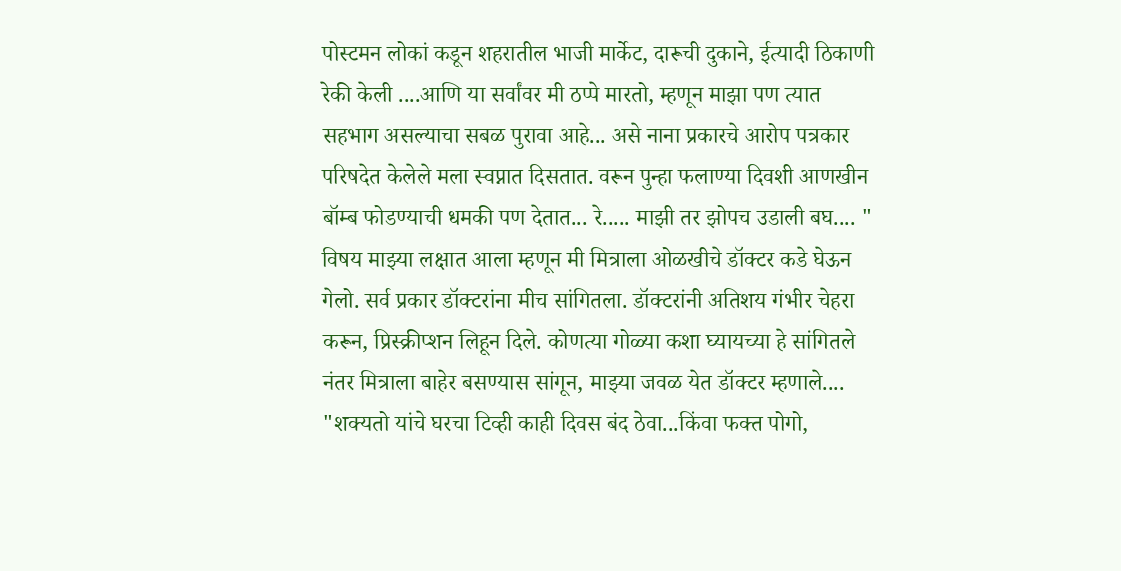पोस्टमन लोकां कडून शहरातील भाजी मार्केट, दारूची दुकाने, ईत्यादी ठिकाणी रेकी केली ....आणि या सर्वांवर मी ठप्पे मारतो, म्हणून माझा पण त्यात सहभाग असल्याचा सबळ पुरावा आहे... असे नाना प्रकारचे आरोप पत्रकार परिषदेत केलेले मला स्वप्नात दिसतात. वरून पुन्हा फलाण्या दिवशी आणखीन बॉम्ब फोडण्याची धमकी पण देतात... रे..... माझी तर झोपच उडाली बघ.... "
विषय माझ्या लक्षात आला म्हणून मी मित्राला ओळखीचे डॉक्टर कडे घेऊन गेलो. सर्व प्रकार डॉक्टरांना मीच सांगितला. डॉक्टरांनी अतिशय गंभीर चेहरा करून, प्रिस्क्रीप्शन लिहून दिले. कोणत्या गोळ्या कशा घ्यायच्या हे सांगितले नंतर मित्राला बाहेर बसण्यास सांगून, माझ्या जवळ येत डॉक्टर म्हणाले....
"शक्यतो यांचे घरचा टिव्ही काही दिवस बंद ठेवा...किंवा फक्त पोगो,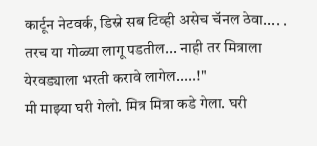कार्टून नेटवर्क, डिस्ने सब टिव्ही असेच चॅनल ठेवा.... . तरच या गोळ्या लागू पडतील... नाही तर मित्राला येरवड्याला भरती करावे लागेल.....!"
मी माझ्या घरी गेलो. मित्र मित्रा कडे गेला. घरी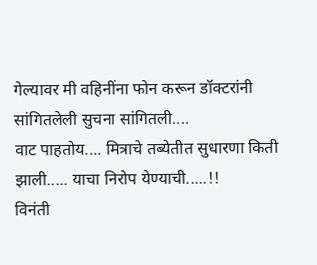गेल्यावर मी वहिनींना फोन करून डॉक्टरांनी सांगितलेली सुचना सांगितली....
वाट पाहतोय.... मित्राचे तब्येतीत सुधारणा किती झाली..... याचा निरोप येण्याची.....!!
विनंती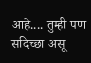आहे.... तुम्ही पण सदिच्छा असू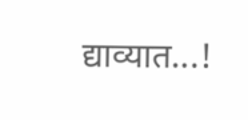द्याव्यात...!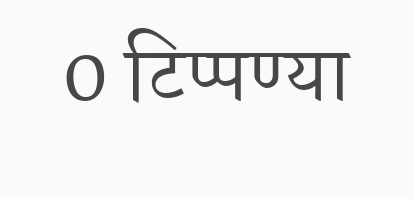0 टिप्पण्या